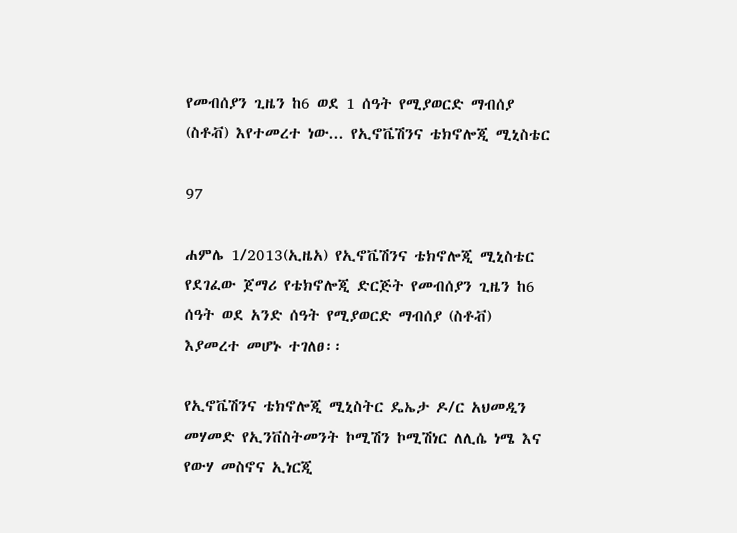የመብሰያን ጊዜን ከ6 ወደ 1 ሰዓት የሚያወርድ ማብሰያ (ስቶቭ) እየተመረተ ነው... የኢኖቬሽንና ቴክኖሎጂ ሚኒስቴር

97

ሐምሌ 1/2013(ኢዜአ) የኢኖቬሽንና ቴክኖሎጂ ሚኒስቴር የደገፈው ጀማሪ የቴክኖሎጂ ድርጅት የመብሰያን ጊዜን ከ6 ሰዓት ወደ አንድ ሰዓት የሚያወርድ ማብሰያ (ስቶቭ) እያመረተ መሆኑ ተገለፀ፡፡

የኢኖቬሽንና ቴክኖሎጂ ሚኒስትር ዴኤታ ዶ/ር አህመዲን መሃመድ የኢንቨስትመንት ኮሚሽን ኮሚሽነር ለሊሴ ነሜ እና የውሃ መስኖና ኢነርጂ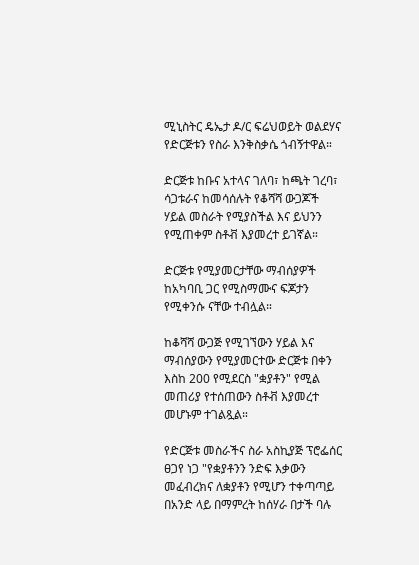ሚኒስትር ዴኤታ ዶ/ር ፍሬህወይት ወልደሃና የድርጅቱን የስራ እንቅስቃሴ ጎብኝተዋል።

ድርጅቱ ከቡና አተላና ገለባ፣ ከጫት ገረባ፣ ሳጋቱራና ከመሳሰሉት የቆሻሻ ውጋጆች ሃይል መስራት የሚያስችል እና ይህንን የሚጠቀም ስቶቭ እያመረተ ይገኛል።

ድርጅቱ የሚያመርታቸው ማብሰያዎች ከአካባቢ ጋር የሚስማሙና ፍጆታን የሚቀንሱ ናቸው ተብሏል።

ከቆሻሻ ውጋጅ የሚገኘውን ሃይል እና ማብሰያውን የሚያመርተው ድርጅቱ በቀን እስከ 200 የሚደርስ "ቋያቶን" የሚል መጠሪያ የተሰጠውን ስቶቭ እያመረተ መሆኑም ተገልጿል።

የድርጅቱ መስራችና ስራ አስኪያጅ ፕሮፌሰር ፀጋየ ነጋ "የቋያቶንን ንድፍ እቃውን መፈብረክና ለቋያቶን የሚሆን ተቀጣጣይ በአንድ ላይ በማምረት ከሰሃራ በታች ባሉ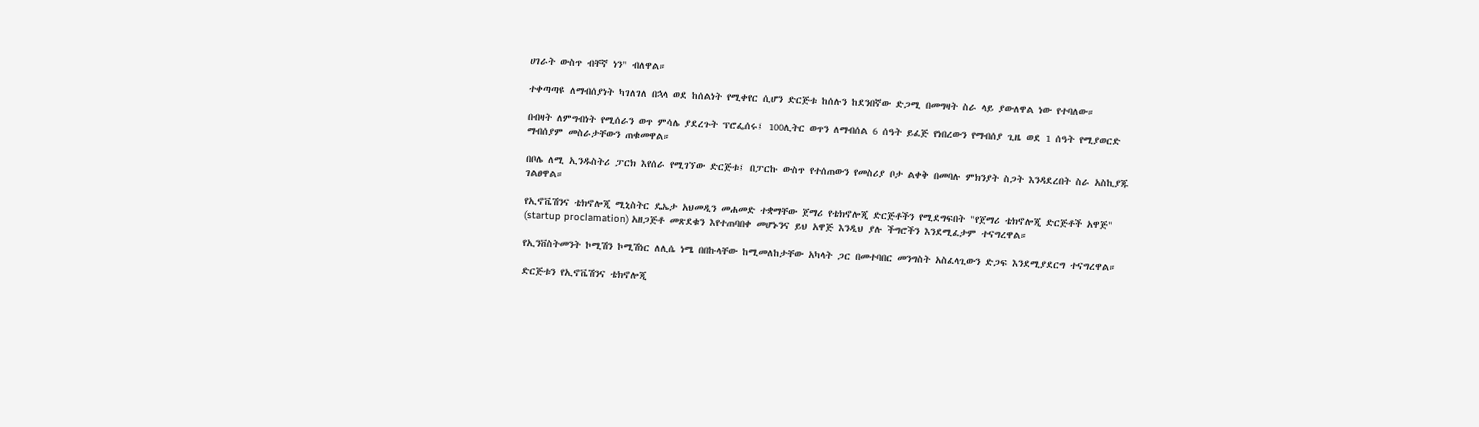ሀገራት ውስጥ ብቸኛ ነን" ብለዋል።

ተቀጣጣዩ ለማብሰያነት ካገለገለ በኋላ ወደ ከሰልነት የሚቀየር ሲሆን ድርጅቱ ከሰሉን ከደንበኛው ድጋሚ በመግዛት ስራ ላይ ያውለዋል ነው የተባለው።

በብዛት ለምግብነት የሚሰራን ወጥ ምሳሌ ያደረጉት ፕሮፌሰሩ፤ 100ሊትር ወጥን ለማብሰል 6 ሰዓት ይፈጅ የነበረውን የማብሰያ ጊዜ ወደ 1 ሰዓት የሚያወርድ ማብሰያም መስራታቸውን ጠቁመዋል።

በቦሌ ለሚ ኢንዱስትሪ ፓርክ እየሰራ የሚገኘው ድርጅቱ፤ በፓርኩ ውስጥ የተሰጠውን የመስሪያ ቦታ ልቀቅ በመባሉ ምክንያት ስጋት እንዳደረበት ስራ አስኪያጁ ገልፀዋል።

የኢኖቬሽንና ቴክኖሎጂ ሚኒስትር ዴኤታ አህመዲን መሐመድ ተቋማቸው ጀማሪ የቴክኖሎጂ ድርጅቶችን የሚደግፍበት "የጀማሪ ቴክኖሎጂ ድርጅቶች አዋጅ" (startup proclamation) አዘጋጅቶ መጽደቁን እየተጠባበቀ መሆኑንና ይህ አዋጅ እንዲህ ያሉ ችግሮችን እንደሚፈታም ተናግረዋል።

የኢንቨስትመንት ኮሚሽን ኮሚሽነር ለሊሴ ነሜ በበኩላቸው ከሚመለከታቸው አካላት ጋር በመተባበር መንግስት አስፈላጊውን ድጋፍ እንደሚያደርግ ተናግረዋል።

ድርጅቱን የኢኖቬሽንና ቴክኖሎጂ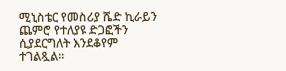ሚኒስቴር የመስሪያ ሼድ ኪራይን ጨምሮ የተለያዩ ድጋፎችን ሲያደርግለት እንደቆየም ተገልጿል።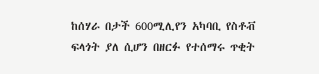ከሰሃራ በታች 600ሚሊየን አካባቢ የስቶቭ ፍላጎት ያለ ሲሆን በዘርፉ የተሰማሩ ጥቂት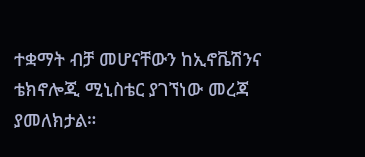ተቋማት ብቻ መሆናቸውን ከኢኖቬሽንና ቴክኖሎጂ ሚኒስቴር ያገኘነው መረጃ ያመለክታል።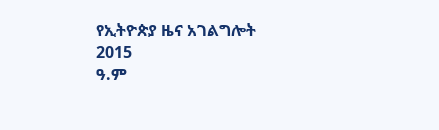የኢትዮጵያ ዜና አገልግሎት
2015
ዓ.ም